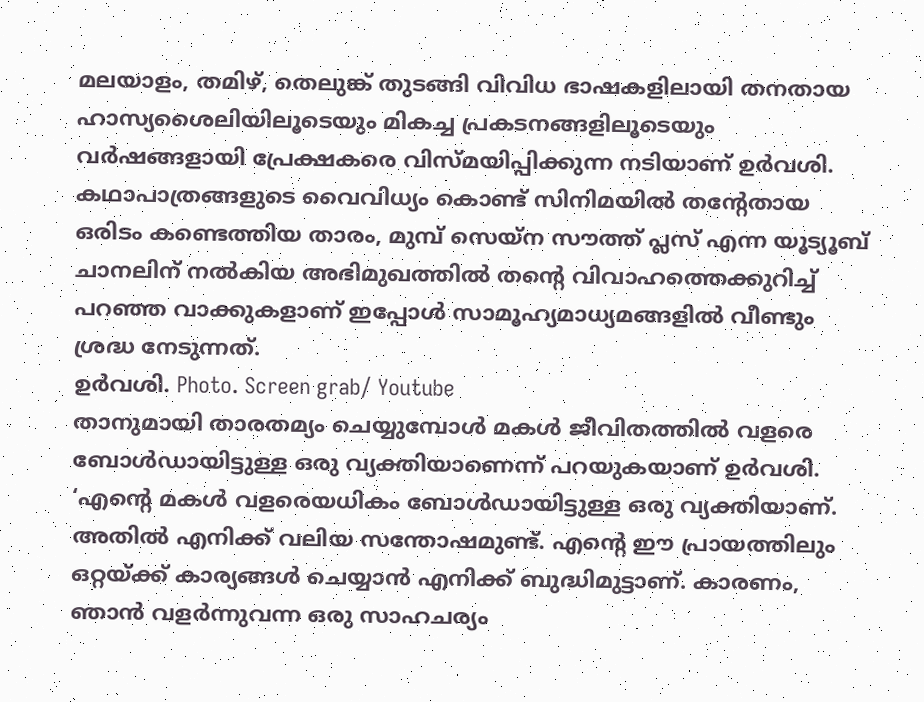മലയാളം, തമിഴ്, തെലുങ്ക് തുടങ്ങി വിവിധ ഭാഷകളിലായി തനതായ ഹാസ്യശൈലിയിലൂടെയും മികച്ച പ്രകടനങ്ങളിലൂടെയും വർഷങ്ങളായി പ്രേക്ഷകരെ വിസ്മയിപ്പിക്കുന്ന നടിയാണ് ഉർവശി. കഥാപാത്രങ്ങളുടെ വൈവിധ്യം കൊണ്ട് സിനിമയിൽ തന്റേതായ ഒരിടം കണ്ടെത്തിയ താരം, മുമ്പ് സെയ്ന സൗത്ത് പ്ലസ് എന്ന യൂട്യൂബ് ചാനലിന് നൽകിയ അഭിമുഖത്തിൽ തന്റെ വിവാഹത്തെക്കുറിച്ച് പറഞ്ഞ വാക്കുകളാണ് ഇപ്പോൾ സാമൂഹ്യമാധ്യമങ്ങളിൽ വീണ്ടും ശ്രദ്ധ നേടുന്നത്.
ഉർവശി. Photo. Screen grab/ Youtube
താനുമായി താരതമ്യം ചെയ്യുമ്പോൾ മകൾ ജീവിതത്തിൽ വളരെ ബോൾഡായിട്ടുള്ള ഒരു വ്യക്തിയാണെന്ന് പറയുകയാണ് ഉർവശി.
‘എന്റെ മകൾ വളരെയധികം ബോൾഡായിട്ടുള്ള ഒരു വ്യക്തിയാണ്. അതിൽ എനിക്ക് വലിയ സന്തോഷമുണ്ട്. എന്റെ ഈ പ്രായത്തിലും ഒറ്റയ്ക്ക് കാര്യങ്ങൾ ചെയ്യാൻ എനിക്ക് ബുദ്ധിമുട്ടാണ്. കാരണം, ഞാൻ വളർന്നുവന്ന ഒരു സാഹചര്യം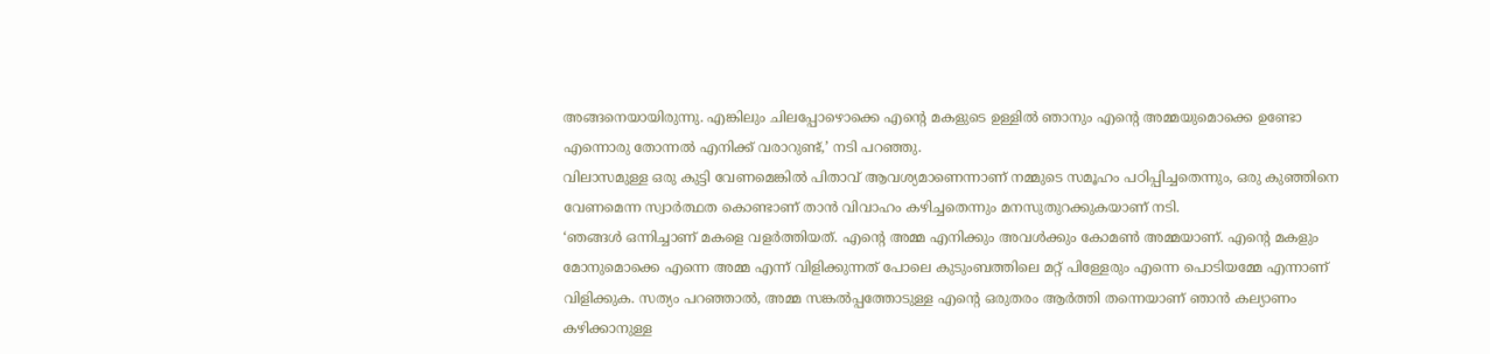അങ്ങനെയായിരുന്നു. എങ്കിലും ചിലപ്പോഴൊക്കെ എന്റെ മകളുടെ ഉള്ളിൽ ഞാനും എന്റെ അമ്മയുമൊക്കെ ഉണ്ടോ എന്നൊരു തോന്നൽ എനിക്ക് വരാറുണ്ട്,’ നടി പറഞ്ഞു.
വിലാസമുള്ള ഒരു കുട്ടി വേണമെങ്കിൽ പിതാവ് ആവശ്യമാണെന്നാണ് നമ്മുടെ സമൂഹം പഠിപ്പിച്ചതെന്നും, ഒരു കുഞ്ഞിനെ വേണമെന്ന സ്വാർത്ഥത കൊണ്ടാണ് താൻ വിവാഹം കഴിച്ചതെന്നും മനസുതുറക്കുകയാണ് നടി.
‘ഞങ്ങൾ ഒന്നിച്ചാണ് മകളെ വളർത്തിയത്. എന്റെ അമ്മ എനിക്കും അവൾക്കും കോമൺ അമ്മയാണ്. എന്റെ മകളും മോനുമൊക്കെ എന്നെ അമ്മ എന്ന് വിളിക്കുന്നത് പോലെ കുടുംബത്തിലെ മറ്റ് പിള്ളേരും എന്നെ പൊടിയമ്മേ എന്നാണ് വിളിക്കുക. സത്യം പറഞ്ഞാൽ, അമ്മ സങ്കൽപ്പത്തോടുള്ള എന്റെ ഒരുതരം ആർത്തി തന്നെയാണ് ഞാൻ കല്യാണം കഴിക്കാനുള്ള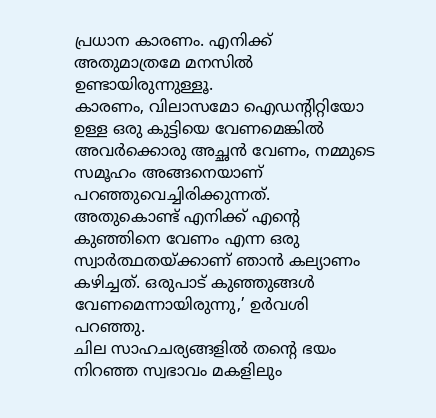പ്രധാന കാരണം. എനിക്ക് അതുമാത്രമേ മനസിൽ ഉണ്ടായിരുന്നുള്ളൂ.
കാരണം, വിലാസമോ ഐഡന്റിറ്റിയോ ഉള്ള ഒരു കുട്ടിയെ വേണമെങ്കിൽ അവർക്കൊരു അച്ഛൻ വേണം, നമ്മുടെ സമൂഹം അങ്ങനെയാണ് പറഞ്ഞുവെച്ചിരിക്കുന്നത്. അതുകൊണ്ട് എനിക്ക് എന്റെ കുഞ്ഞിനെ വേണം എന്ന ഒരു സ്വാർത്ഥതയ്ക്കാണ് ഞാൻ കല്യാണം കഴിച്ചത്. ഒരുപാട് കുഞ്ഞുങ്ങൾ വേണമെന്നായിരുന്നു,’ ഉർവശി പറഞ്ഞു.
ചില സാഹചര്യങ്ങളിൽ തന്റെ ഭയം നിറഞ്ഞ സ്വഭാവം മകളിലും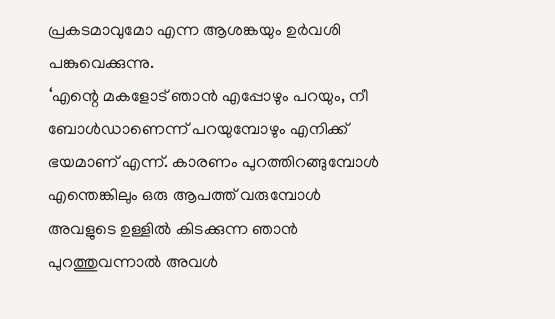പ്രകടമാവുമോ എന്ന ആശങ്കയും ഉർവശി പങ്കുവെക്കുന്നു.
‘എന്റെ മകളോട് ഞാൻ എപ്പോഴും പറയും, നീ ബോൾഡാണെന്ന് പറയുമ്പോഴും എനിക്ക് ഭയമാണ് എന്ന്. കാരണം പുറത്തിറങ്ങുമ്പോൾ എന്തെങ്കിലും ഒരു ആപത്ത് വരുമ്പോൾ അവളുടെ ഉള്ളിൽ കിടക്കുന്ന ഞാൻ പുറത്തുവന്നാൽ അവൾ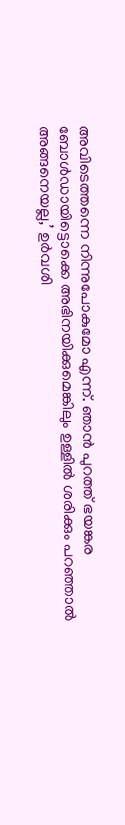അവിടെത്തന്നെ നിന്നുപോകുമോ എന്ന്. ഞാൻ പുറത്ത് ഭയങ്കര ബോൾഡായിട്ടൊക്കെ അഭിനയിക്കുമെങ്കിലും ഉള്ളിൽ ശരിക്കും പറഞ്ഞാൽ അങ്ങനെയല്ല,’ ഉർവശി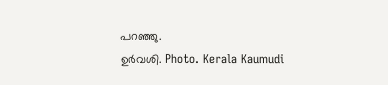പറഞ്ഞു.
ഉർവശി. Photo. Kerala Kaumudi